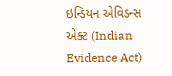ઇન્ડિયન એવિડન્સ એક્ટ (Indian Evidence Act)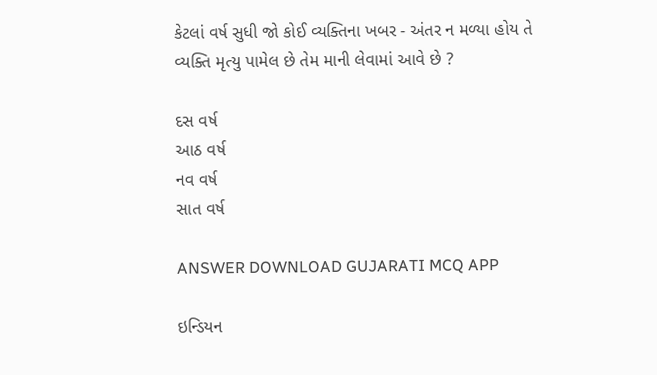કેટલાં વર્ષ સુધી જો કોઈ વ્યક્તિના ખબર - અંતર ન મળ્યા હોય તે વ્યક્તિ મૃત્યુ પામેલ છે તેમ માની લેવામાં આવે છે ?

દસ વર્ષ
આઠ વર્ષ
નવ વર્ષ
સાત વર્ષ

ANSWER DOWNLOAD GUJARATI MCQ APP

ઇન્ડિયન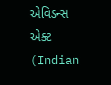એવિડન્સ એક્ટ (Indian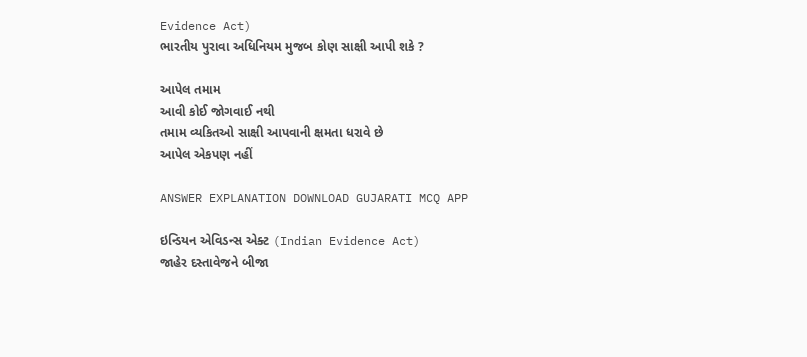Evidence Act)
ભારતીય પુરાવા અધિનિયમ મુજબ કોણ સાક્ષી આપી શકે ?

આપેલ તમામ
આવી કોઈ જોગવાઈ નથી
તમામ વ્યકિતઓ સાક્ષી આપવાની ક્ષમતા ધરાવે છે
આપેલ એકપણ નહીં

ANSWER EXPLANATION DOWNLOAD GUJARATI MCQ APP

ઇન્ડિયન એવિડન્સ એક્ટ (Indian Evidence Act)
જાહેર દસ્તાવેજને બીજા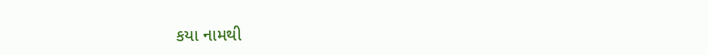કયા નામથી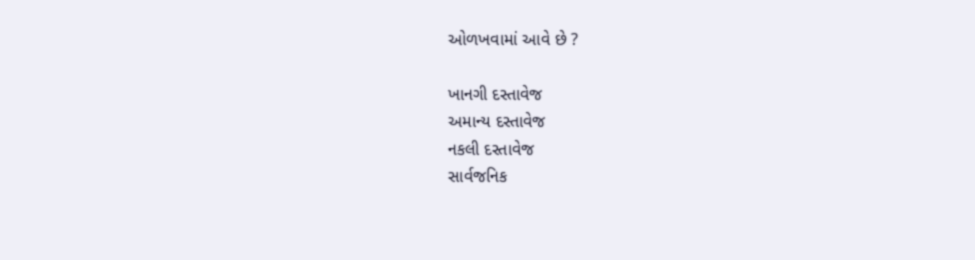ઓળખવામાં આવે છે ?

ખાનગી દસ્તાવેજ
અમાન્ય દસ્તાવેજ
નકલી દસ્તાવેજ
સાર્વજનિક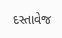દસ્તાવેજ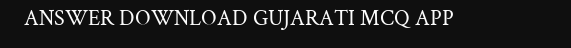ANSWER DOWNLOAD GUJARATI MCQ APP